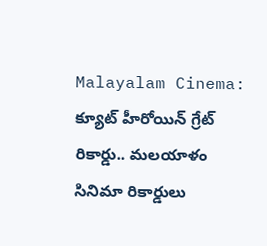Malayalam Cinema: క్యూట్ హీరోయిన్ గ్రేట్ రికార్డు.. మలయాళం సినిమా రికార్డులు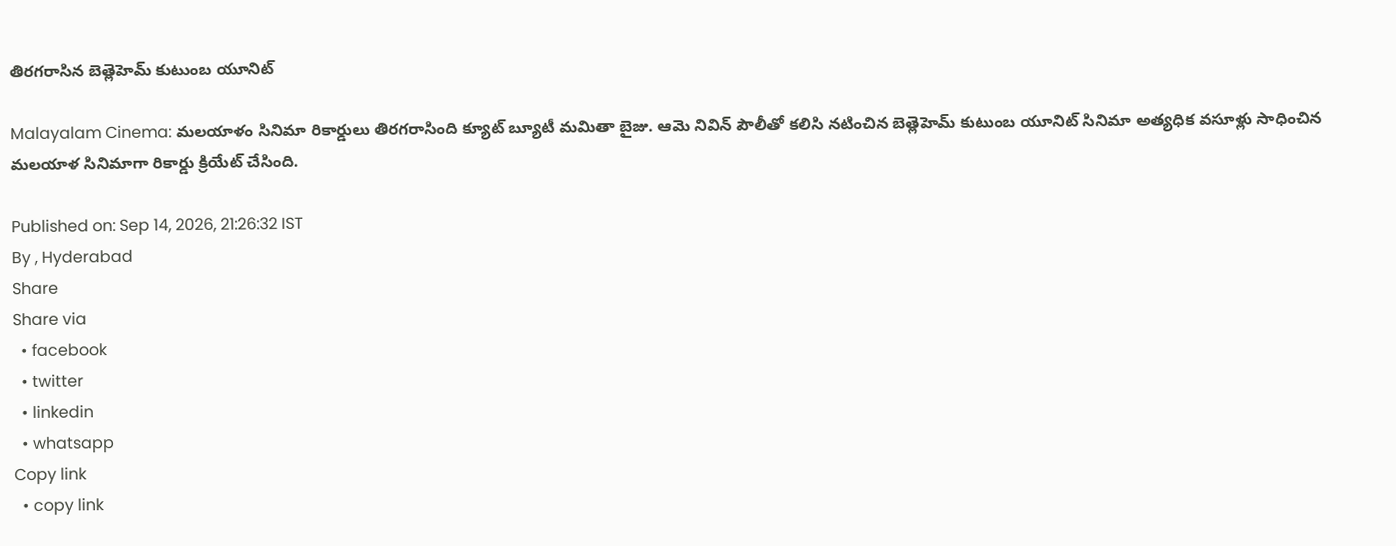తిరగరాసిన బెత్లెహెమ్ కుటుంబ యూనిట్

Malayalam Cinema: మలయాళం సినిమా రికార్డులు తిరగరాసింది క్యూట్ బ్యూటీ మమితా బైజు. ఆమె నివిన్ పౌలీతో కలిసి నటించిన బెత్లెహెమ్ కుటుంబ యూనిట్ సినిమా అత్యధిక వసూళ్లు సాధించిన మలయాళ సినిమాగా రికార్డు క్రియేట్ చేసింది.

Published on: Sep 14, 2026, 21:26:32 IST
By , Hyderabad
Share
Share via
  • facebook
  • twitter
  • linkedin
  • whatsapp
Copy link
  • copy link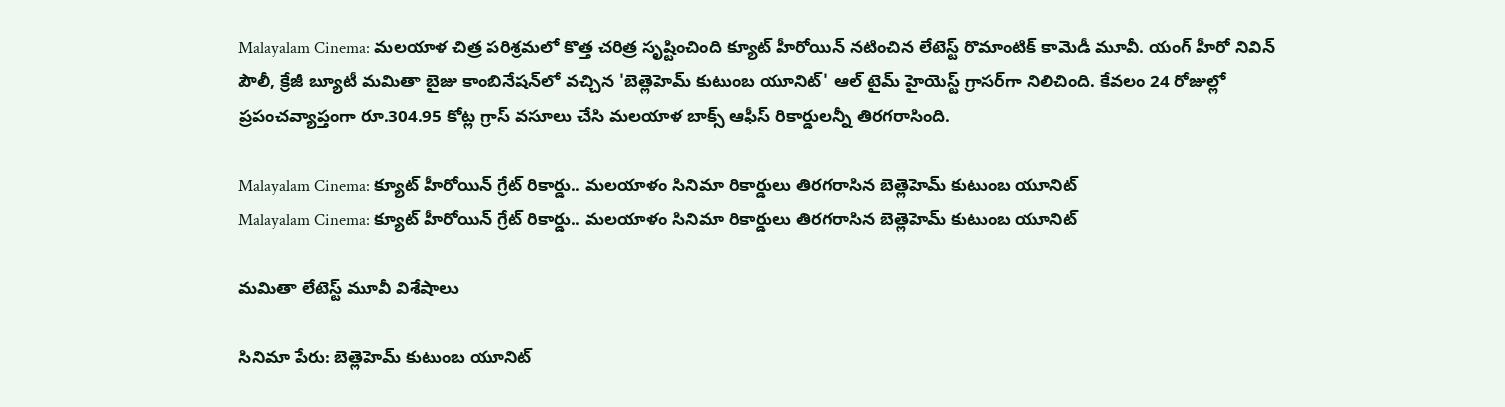Malayalam Cinema: మలయాళ చిత్ర పరిశ్రమలో కొత్త చరిత్ర సృష్టించింది క్యూట్ హీరోయిన్ నటించిన లేటెస్ట్ రొమాంటిక్ కామెడీ మూవీ. యంగ్ హీరో నివిన్ పౌలీ, క్రేజీ బ్యూటీ మమితా బైజు కాంబినేషన్‌లో వచ్చిన 'బెత్లెహెమ్ కుటుంబ యూనిట్' ఆల్ టైమ్ హైయెస్ట్ గ్రాసర్‌గా నిలిచింది. కేవలం 24 రోజుల్లో ప్రపంచవ్యాప్తంగా రూ.304.95 కోట్ల గ్రాస్ వసూలు చేసి మలయాళ బాక్స్ ఆఫీస్ రికార్డులన్నీ తిరగరాసింది.

Malayalam Cinema: క్యూట్ హీరోయిన్ గ్రేట్ రికార్డు.. మలయాళం సినిమా రికార్డులు తిరగరాసిన బెత్లెహెమ్ కుటుంబ యూనిట్
Malayalam Cinema: క్యూట్ హీరోయిన్ గ్రేట్ రికార్డు.. మలయాళం సినిమా రికార్డులు తిరగరాసిన బెత్లెహెమ్ కుటుంబ యూనిట్

మమితా లేటెస్ట్ మూవీ విశేషాలు

సినిమా పేరు: బెత్లెహెమ్ కుటుంబ యూనిట్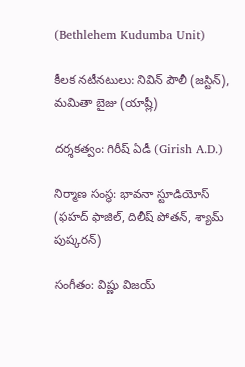(Bethlehem Kudumba Unit)

కీలక నటీనటులు: నివిన్ పౌలీ (జస్టిన్), మమితా బైజు (యాష్లీ)

దర్శకత్వం: గిరీష్ ఏడీ (Girish A.D.)

నిర్మాణ సంస్థ: భావనా స్టూడియోస్ (ఫహద్ ఫాజిల్, దిలీష్ పోతన్, శ్యామ్ పుష్కరన్)

సంగీతం: విష్ణు విజయ్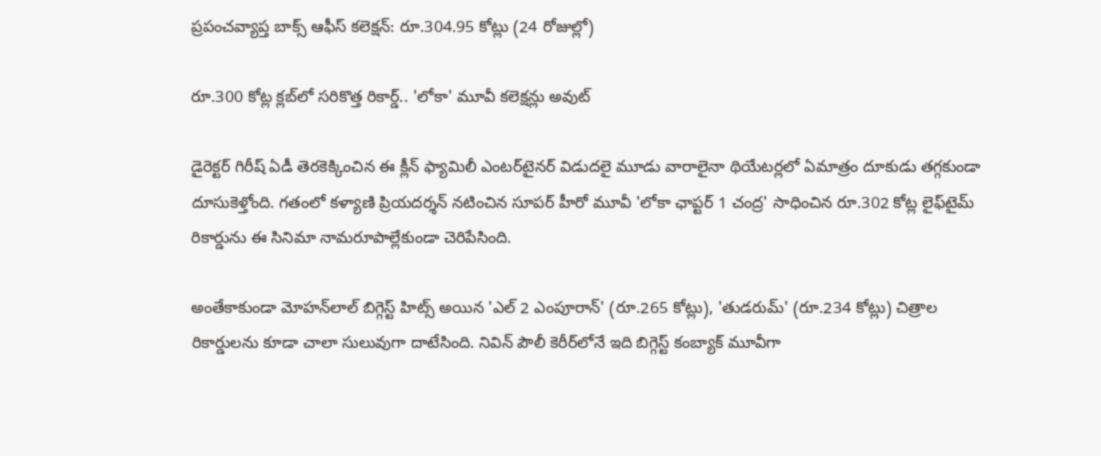ప్రపంచవ్యాప్త బాక్స్ ఆఫీస్ కలెక్షన్: రూ.304.95 కోట్లు (24 రోజుల్లో)

రూ.300 కోట్ల క్లబ్‌లో సరికొత్త రికార్డ్.. 'లోకా' మూవీ కలెక్షన్లు అవుట్

డైరెక్టర్ గిరీష్ ఏడీ తెరకెక్కించిన ఈ క్లీన్ ఫ్యామిలీ ఎంటర్‌టైనర్ విడుదలై మూడు వారాలైనా థియేటర్లలో ఏమాత్రం దూకుడు తగ్గకుండా దూసుకెళ్తోంది. గతంలో కళ్యాణి ప్రియదర్శన్ నటించిన సూపర్ హీరో మూవీ 'లోకా ఛాప్టర్ 1 చంద్ర' సాధించిన రూ.302 కోట్ల లైఫ్‌టైమ్ రికార్డును ఈ సినిమా నామరూపాల్లేకుండా చెరిపేసింది.

అంతేకాకుండా మోహన్‌లాల్ బిగ్గెస్ట్ హిట్స్ అయిన 'ఎల్ 2 ఎంపూరాన్' (రూ.265 కోట్లు), 'తుడరుమ్' (రూ.234 కోట్లు) చిత్రాల రికార్డులను కూడా చాలా సులువుగా దాటేసింది. నివిన్ పౌలీ కెరీర్‌లోనే ఇది బిగ్గెస్ట్ కంబ్యాక్ మూవీగా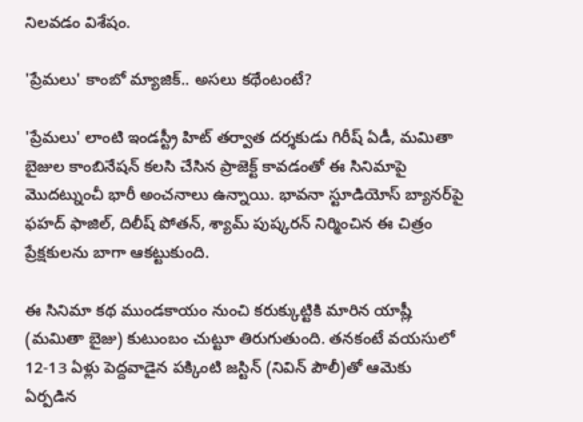నిలవడం విశేషం.

'ప్రేమలు' కాంబో మ్యాజిక్.. అసలు కథేంటంటే?

'ప్రేమలు' లాంటి ఇండస్ట్రీ హిట్ తర్వాత దర్శకుడు గిరీష్ ఏడీ, మమితా బైజుల కాంబినేషన్ కలసి చేసిన ప్రాజెక్ట్ కావడంతో ఈ సినిమాపై మొదట్నుంచీ భారీ అంచనాలు ఉన్నాయి. భావనా స్టూడియోస్ బ్యానర్‌పై ఫహద్ ఫాజిల్, దిలీష్ పోతన్, శ్యామ్ పుష్కరన్ నిర్మించిన ఈ చిత్రం ప్రేక్షకులను బాగా ఆకట్టుకుంది.

ఈ సినిమా కథ ముండకాయం నుంచి కరుక్కుట్టికి మారిన యాష్లీ (మమితా బైజు) కుటుంబం చుట్టూ తిరుగుతుంది. తనకంటే వయసులో 12-13 ఏళ్లు పెద్దవాడైన పక్కింటి జస్టిన్ (నివిన్ పౌలీ)తో ఆమెకు ఏర్పడిన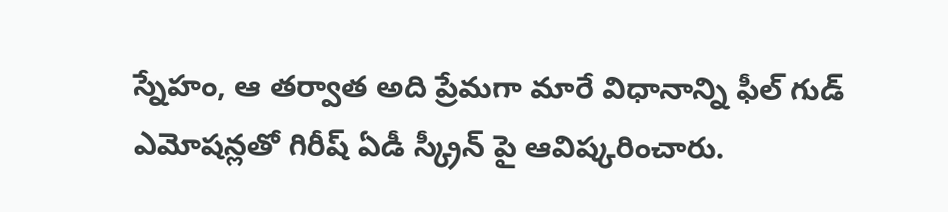స్నేహం, ఆ తర్వాత అది ప్రేమగా మారే విధానాన్ని ఫీల్ గుడ్ ఎమోషన్లతో గిరీష్ ఏడీ స్క్రీన్ పై ఆవిష్కరించారు.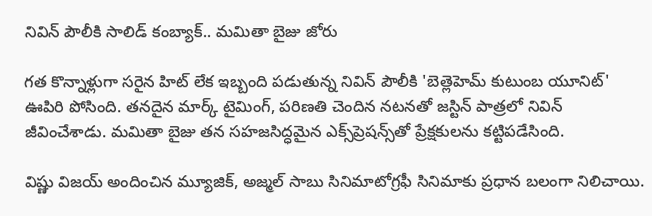నివిన్ పౌలీకి సాలిడ్ కంబ్యాక్.. మమితా బైజు జోరు

గత కొన్నాళ్లుగా సరైన హిట్ లేక ఇబ్బంది పడుతున్న నివిన్ పౌలీకి 'బెత్లెహెమ్ కుటుంబ యూనిట్' ఊపిరి పోసింది. తనదైన మార్క్ టైమింగ్, పరిణతి చెందిన నటనతో జస్టిన్ పాత్రలో నివిన్ జీవించేశాడు. మమితా బైజు తన సహజసిద్ధమైన ఎక్స్‌ప్రెషన్స్‌తో ప్రేక్షకులను కట్టిపడేసింది.

విష్ణు విజయ్ అందించిన మ్యూజిక్, అజ్మల్ సాబు సినిమాటోగ్రఫీ సినిమాకు ప్రధాన బలంగా నిలిచాయి.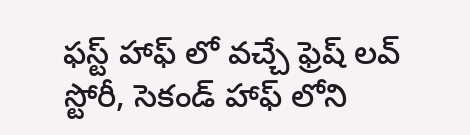ఫస్ట్ హాఫ్ లో వచ్చే ఫ్రెష్ లవ్ స్టోరీ, సెకండ్ హాఫ్ లోని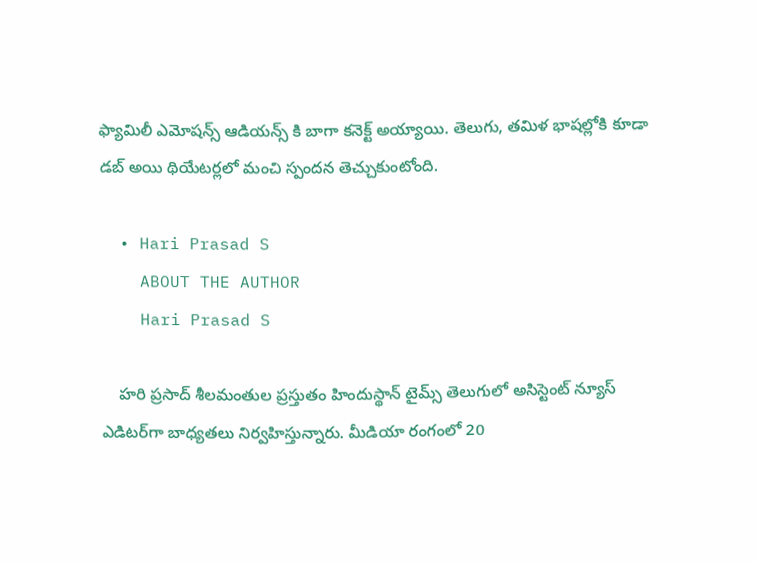ఫ్యామిలీ ఎమోషన్స్ ఆడియన్స్ కి బాగా కనెక్ట్ అయ్యాయి. తెలుగు, తమిళ భాషల్లోకి కూడా డబ్ అయి థియేటర్లలో మంచి స్పందన తెచ్చుకుంటోంది.

  • Hari Prasad S
    ABOUT THE AUTHOR
    Hari Prasad S

    హరి ప్రసాద్ శీలమంతుల ప్రస్తుతం హిందుస్థాన్ టైమ్స్ తెలుగులో అసిస్టెంట్ న్యూస్ ఎడిటర్‌గా బాధ్యతలు నిర్వహిస్తున్నారు. మీడియా రంగంలో 20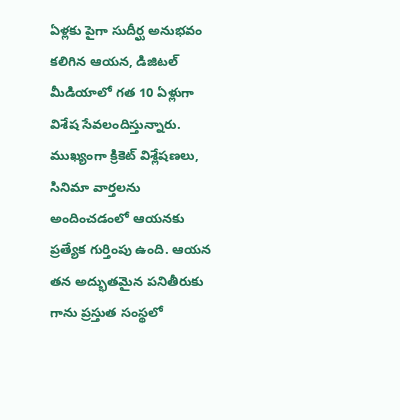ఏళ్లకు పైగా సుదీర్ఘ అనుభవం కలిగిన ఆయన, డిజిటల్ మీడియాలో గత 10 ఏళ్లుగా విశేష సేవలందిస్తున్నారు. ముఖ్యంగా క్రికెట్ విశ్లేషణలు, సినిమా వార్తలను అందించడంలో ఆయనకు ప్రత్యేక గుర్తింపు ఉంది. ఆయన తన అద్భుతమైన పనితీరుకు గాను ప్రస్తుత సంస్థలో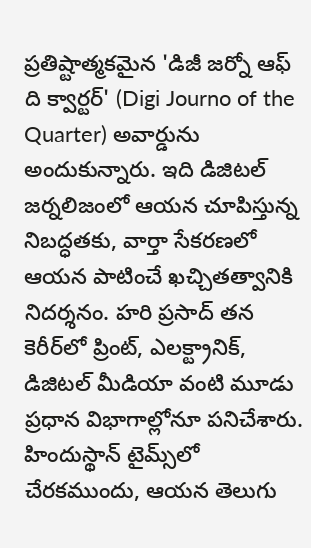ప్రతిష్టాత్మకమైన 'డిజీ జర్నో ఆఫ్ ది క్వార్టర్' (Digi Journo of the Quarter) అవార్డును అందుకున్నారు. ఇది డిజిటల్ జర్నలిజంలో ఆయన చూపిస్తున్న నిబద్ధతకు, వార్తా సేకరణలో ఆయన పాటించే ఖచ్చితత్వానికి నిదర్శనం. హరి ప్రసాద్ తన కెరీర్‌లో ప్రింట్, ఎలక్ట్రానిక్, డిజిటల్ మీడియా వంటి మూడు ప్రధాన విభాగాల్లోనూ పనిచేశారు. హిందుస్థాన్ టైమ్స్‌లో చేరకముందు, ఆయన తెలుగు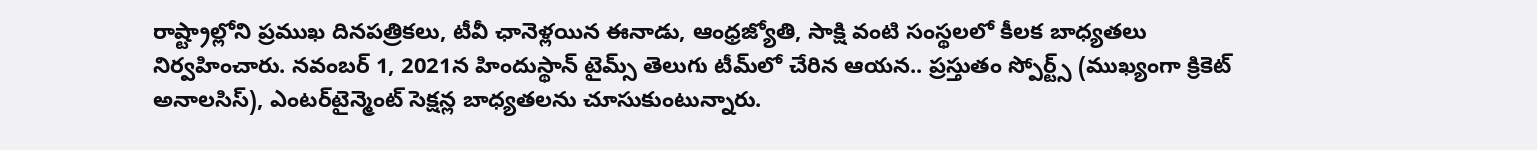రాష్ట్రాల్లోని ప్రముఖ దినపత్రికలు, టీవీ ఛానెళ్లయిన ఈనాడు, ఆంధ్రజ్యోతి, సాక్షి వంటి సంస్థలలో కీలక బాధ్యతలు నిర్వహించారు. నవంబర్ 1, 2021న హిందుస్థాన్ టైమ్స్ తెలుగు టీమ్‌లో చేరిన ఆయన.. ప్రస్తుతం స్పోర్ట్స్ (ముఖ్యంగా క్రికెట్ అనాలసిస్), ఎంటర్‌టైన్మెంట్ సెక్షన్ల బాధ్యతలను చూసుకుంటున్నారు.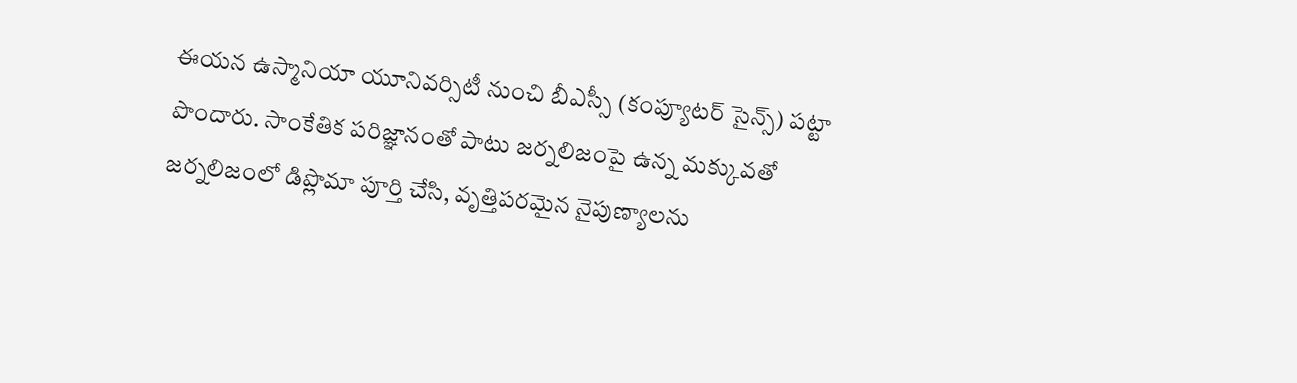ఈయన ఉస్మానియా యూనివర్సిటీ నుంచి బీఎస్సీ (కంప్యూటర్ సైన్స్) పట్టా పొందారు. సాంకేతిక పరిజ్ఞానంతో పాటు జర్నలిజంపై ఉన్న మక్కువతో జర్నలిజంలో డిప్లొమా పూర్తి చేసి, వృత్తిపరమైన నైపుణ్యాలను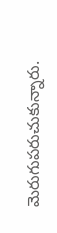మెరుగుపరుచుకున్నారు.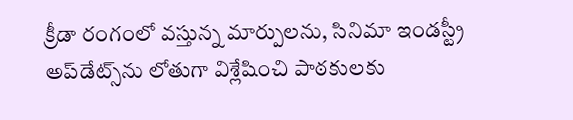క్రీడా రంగంలో వస్తున్న మార్పులను, సినిమా ఇండస్ట్రీ అప్‌డేట్స్‌ను లోతుగా విశ్లేషించి పాఠకులకు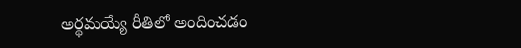అర్థమయ్యే రీతిలో అందించడం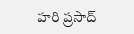హరి ప్రసాద్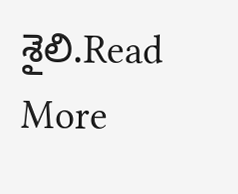శైలి.Read More